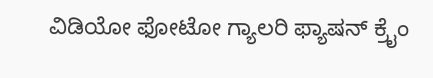ವಿಡಿಯೋ ಫೋಟೋ ಗ್ಯಾಲರಿ ಫ್ಯಾಷನ್ ಕ್ರೈಂ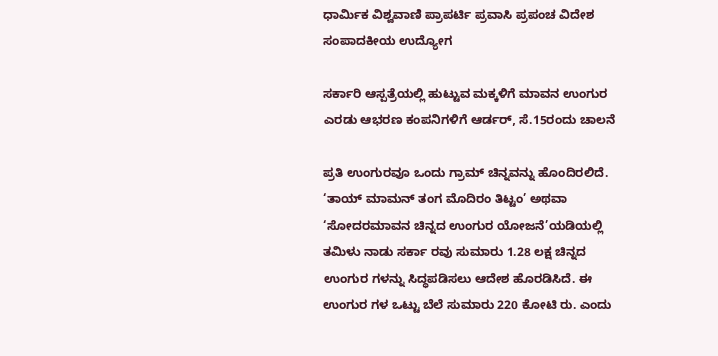ಧಾರ್ಮಿಕ ವಿಶ್ವವಾಣಿ ಪ್ರಾಪರ್ಟಿ ಪ್ರವಾಸಿ ಪ್ರಪಂಚ ವಿದೇಶ ಸಂಪಾದಕೀಯ ಉದ್ಯೋಗ

ಸರ್ಕಾರಿ ಆಸ್ಪತ್ರೆಯಲ್ಲಿ ಹುಟ್ಟುವ ಮಕ್ಕಳಿಗೆ ಮಾವನ ಉಂಗುರ ಎರಡು ಆಭರಣ ಕಂಪನಿಗಳಿಗೆ ಆರ್ಡರ್, ಸೆ.15ರಂದು ಚಾಲನೆ

ಪ್ರತಿ ಉಂಗುರವೂ ಒಂದು ಗ್ರಾಮ್ ಚಿನ್ನವನ್ನು ಹೊಂದಿರಲಿದೆ. ‘ತಾಯ್ ಮಾಮನ್ ತಂಗ ಮೊದಿರಂ ತಿಟ್ಟಂ’ ಅಥವಾ ‘ಸೋದರಮಾವನ ಚಿನ್ನದ ಉಂಗುರ ಯೋಜನೆ’ಯಡಿಯಲ್ಲಿ ತಮಿಳು ನಾಡು ಸರ್ಕಾ ರವು ಸುಮಾರು 1.28 ಲಕ್ಷ ಚಿನ್ನದ ಉಂಗುರ ಗಳನ್ನು ಸಿದ್ಧಪಡಿಸಲು ಆದೇಶ ಹೊರಡಿಸಿದೆ. ಈ ಉಂಗುರ ಗಳ ಒಟ್ಟು ಬೆಲೆ ಸುಮಾರು 220 ಕೋಟಿ ರು. ಎಂದು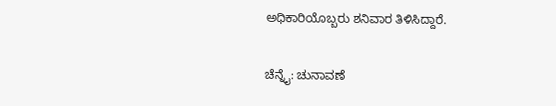ಅಧಿಕಾರಿಯೊಬ್ಬರು ಶನಿವಾರ ತಿಳಿಸಿದ್ದಾರೆ.

ಚೆನ್ನೈ: ಚುನಾವಣೆ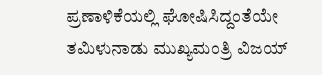ಪ್ರಣಾಳಿಕೆಯಲ್ಲಿ ಘೋಷಿಸಿದ್ದಂತೆಯೇ ತಮಿಳುನಾಡು ಮುಖ್ಯಮಂತ್ರಿ ವಿಜಯ್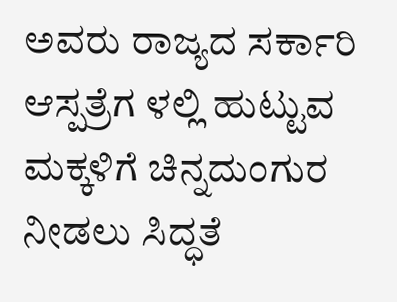ಅವರು ರಾಜ್ಯದ ಸರ್ಕಾರಿ ಆಸ್ಪತ್ರೆಗ ಳಲ್ಲಿ ಹುಟ್ಟುವ ಮಕ್ಕಳಿಗೆ ಚಿನ್ನದುಂಗುರ ನೀಡಲು ಸಿದ್ಧತೆ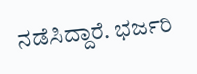ನಡೆಸಿದ್ದಾರೆ. ಭರ್ಜರಿ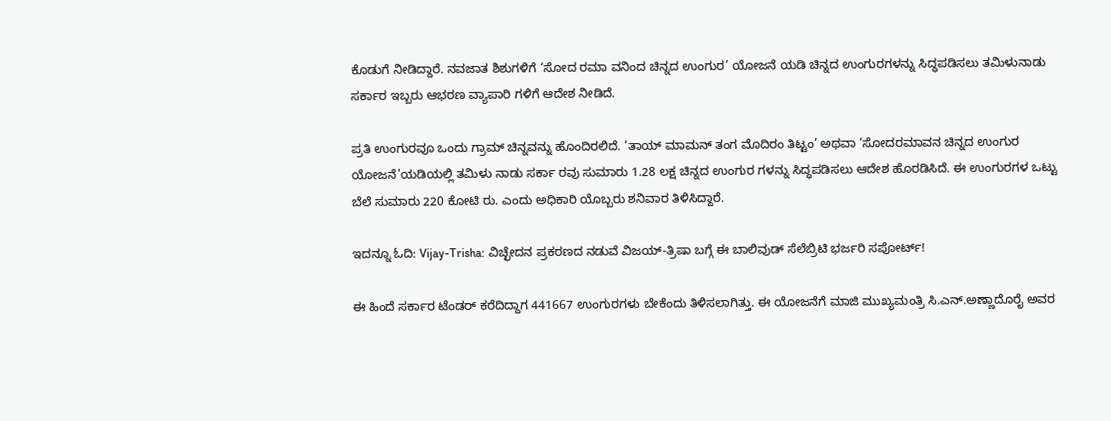ಕೊಡುಗೆ ನೀಡಿದ್ದಾರೆ. ನವಜಾತ ಶಿಶುಗಳಿಗೆ ‘ಸೋದ ರಮಾ ವನಿಂದ ಚಿನ್ನದ ಉಂಗುರ’ ಯೋಜನೆ ಯಡಿ ಚಿನ್ನದ ಉಂಗುರಗಳನ್ನು ಸಿದ್ಧಪಡಿಸಲು ತಮಿಳುನಾಡು ಸರ್ಕಾರ ಇಬ್ಬರು ಆಭರಣ ವ್ಯಾಪಾರಿ ಗಳಿಗೆ ಆದೇಶ ನೀಡಿದೆ.

ಪ್ರತಿ ಉಂಗುರವೂ ಒಂದು ಗ್ರಾಮ್ ಚಿನ್ನವನ್ನು ಹೊಂದಿರಲಿದೆ. ‘ತಾಯ್ ಮಾಮನ್ ತಂಗ ಮೊದಿರಂ ತಿಟ್ಟಂ’ ಅಥವಾ ‘ಸೋದರಮಾವನ ಚಿನ್ನದ ಉಂಗುರ ಯೋಜನೆ’ಯಡಿಯಲ್ಲಿ ತಮಿಳು ನಾಡು ಸರ್ಕಾ ರವು ಸುಮಾರು 1.28 ಲಕ್ಷ ಚಿನ್ನದ ಉಂಗುರ ಗಳನ್ನು ಸಿದ್ಧಪಡಿಸಲು ಆದೇಶ ಹೊರಡಿಸಿದೆ. ಈ ಉಂಗುರಗಳ ಒಟ್ಟು ಬೆಲೆ ಸುಮಾರು 220 ಕೋಟಿ ರು. ಎಂದು ಅಧಿಕಾರಿ ಯೊಬ್ಬರು ಶನಿವಾರ ತಿಳಿಸಿದ್ದಾರೆ.

ಇದನ್ನೂ ಓದಿ: Vijay-Trisha: ವಿಚ್ಛೇದನ ಪ್ರಕರಣದ ನಡುವೆ ವಿಜಯ್-ತ್ರಿಷಾ ಬಗ್ಗೆ ಈ ಬಾಲಿವುಡ್ ಸೆಲೆಬ್ರಿಟಿ ಭರ್ಜರಿ ಸಪೋರ್ಟ್!

ಈ ಹಿಂದೆ ಸರ್ಕಾರ ಟೆಂಡರ್ ಕರೆದಿದ್ದಾಗ 441667 ಉಂಗುರಗಳು ಬೇಕೆಂದು ತಿಳಿಸಲಾಗಿತ್ತು. ಈ ಯೋಜನೆಗೆ ಮಾಜಿ ಮುಖ್ಯಮಂತ್ರಿ ಸಿ.ಎನ್.ಅಣ್ಣಾದೊರೈ ಅವರ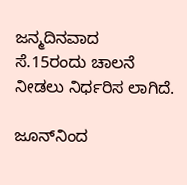ಜನ್ಮದಿನವಾದ ಸೆ.15ರಂದು ಚಾಲನೆ ನೀಡಲು ನಿರ್ಧರಿಸ ಲಾಗಿದೆ.

ಜೂನ್‌ನಿಂದ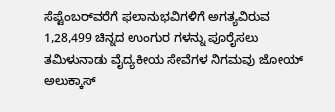ಸೆಪ್ಟೆಂಬರ್‌ವರೆಗೆ ಫಲಾನುಭವಿಗಳಿಗೆ ಅಗತ್ಯವಿರುವ 1,28,499 ಚಿನ್ನದ ಉಂಗುರ ಗಳನ್ನು ಪೂರೈಸಲು ತಮಿಳುನಾಡು ವೈದ್ಯಕೀಯ ಸೇವೆಗಳ ನಿಗಮವು ಜೋಯ್ ಅಲುಕ್ಕಾಸ್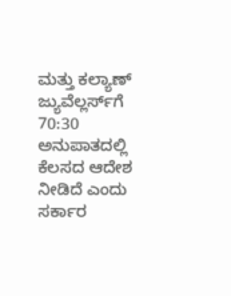ಮತ್ತು ಕಲ್ಯಾಣ್ ಜ್ಯುವೆಲ್ಲರ್ಸ್‌ಗೆ 70:30 ಅನುಪಾತದಲ್ಲಿ ಕೆಲಸದ ಆದೇಶ ನೀಡಿದೆ ಎಂದು ಸರ್ಕಾರ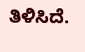ತಿಳಿಸಿದೆ.